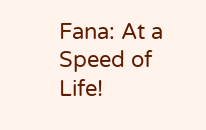Fana: At a Speed of Life!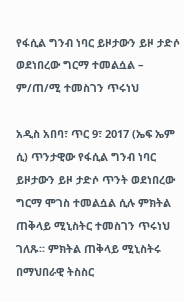የፋሲል ግንብ ነባር ይዞታውን ይዞ ታድሶ ወደነበረው ግርማ ተመልሷል – ም/ጠ/ሚ ተመስገን ጥሩነህ

አዲስ አበባ፣ ጥር 9፣ 2017 (ኤፍ ኤም ሲ) ጥንታዊው የፋሲል ግንብ ነባር ይዞታውን ይዞ ታድሶ ጥንት ወደነበረው ግርማ ሞገስ ተመልሷል ሲሉ ምክትል ጠቅላይ ሚኒስትር ተመስገን ጥሩነህ ገለጹ፡፡ ምክትል ጠቅላይ ሚኒስትሩ በማህበራዊ ትስስር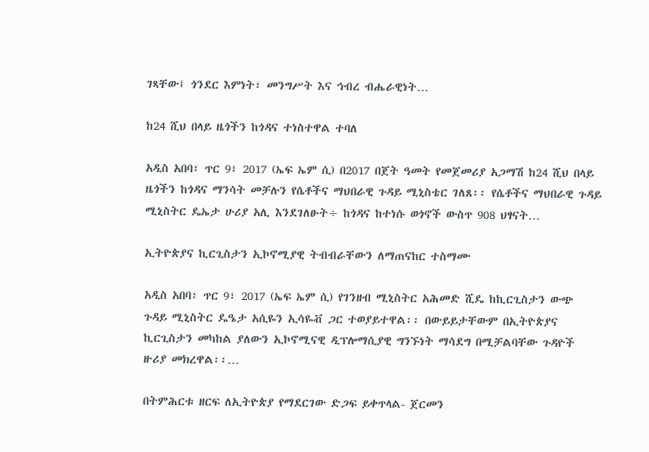ገጻቸው፤ ጎንደር እምነት፣ መንግሥት እና ኅብረ ብሔራዊነት…

ከ24 ሺህ በላይ ዜጎችን ከጎዳና ተነስተዋል ተባለ

አዲስ አበባ፣ ጥር 9፣ 2017 (ኤፍ ኤም ሲ) በ2017 በጀት ዓመት የመጀመሪያ አጋማሽ ከ24 ሺህ በላይ ዜጎችን ከጎዳና ማንሳት መቻሉን የሴቶችና ማህበራዊ ጉዳይ ሚኒስቴር ገለጸ፡፡ የሴቶችና ማህበራዊ ጉዳይ ሚኒስትር ዴኤታ ሁሪያ አሊ እንደገለፁት÷ ከጎዳና ከተነሱ ወጎኖች ውስጥ 908 ህፃናት…

ኢትዮጵያና ኪርጊስታን ኢኮኖሚያዊ ትብብራቸውን ለማጠናከር ተስማሙ

አዲስ አበባ፣ ጥር 9፣ 2017 (ኤፍ ኤም ሲ) የገንዘብ ሚኒስትር አሕመድ ሺዴ ከኪርጊስታን ውጭ ጉዳይ ሚኒስትር ዴዔታ አሲዬን ኢሳዬቭ ጋር ተወያይተዋል፡፡ በውይይታቸውም በኢትዮጵያና ኪርጊስታን መካከል ያለውን ኢኮኖሚናዊ ዲፕሎማሲያዊ ግንኙነት ማሳደግ በሚቻልባቸው ጉዳዮች ዙሪያ መክረዋል፡፡…

በትምሕርቱ ዘርፍ ለኢትዮጵያ የማደርገው ድጋፍ ይቀጥላል- ጀርመን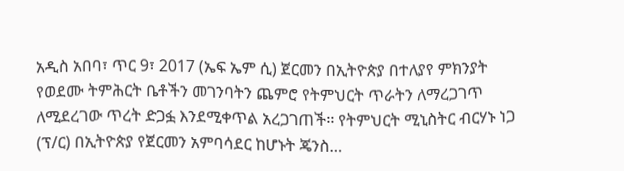አዲስ አበባ፣ ጥር 9፣ 2017 (ኤፍ ኤም ሲ) ጀርመን በኢትዮጵያ በተለያየ ምክንያት የወደሙ ትምሕርት ቤቶችን መገንባትን ጨምሮ የትምህርት ጥራትን ለማረጋገጥ ለሚደረገው ጥረት ድጋፏ እንደሚቀጥል አረጋገጠች፡፡ የትምህርት ሚኒስትር ብርሃኑ ነጋ (ፕ/ር) በኢትዮጵያ የጀርመን አምባሳደር ከሆኑት ጄንስ…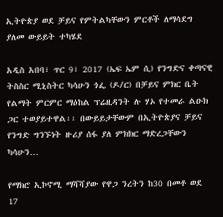ኢትዮጵያ ወደ ቻይና የምትልካቸውን ምርቶች ለማሳደግ ያለመ ውይይት ተካሄደ

አዲስ አበባ፣ ጥር 9፣ 2017 (ኤፍ ኤም ሲ) የንግድና ቀጣናዊ ትስስር ሚኒስትር ካሳሁን ጎፌ (ዶ/ር) በቻይና ምክር ቤት የልማት ምርምር ማዕከል ፕሬዚዳንት ሉ ሃኦ የተመራ ልዑክ ጋር ተወያይተዋል፡፡ በውይይታቸውም በኢትዮጵያና ቻይና የንግድ ግንኙነት ዙሪያ ሰፋ ያለ ምክክር ማድረጋቸውን ካሳሁን…

የማክሮ ኢኮኖሚ ማሻሻያው የዋጋ ንረትን ከ30 በመቶ ወደ 17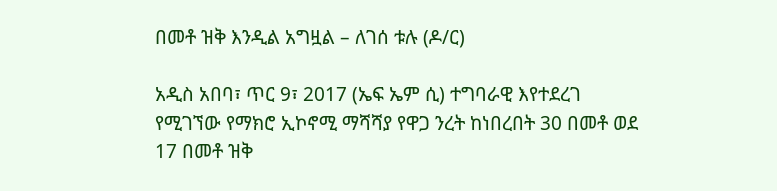በመቶ ዝቅ እንዲል አግዟል – ለገሰ ቱሉ (ዶ/ር)

አዲስ አበባ፣ ጥር 9፣ 2017 (ኤፍ ኤም ሲ) ተግባራዊ እየተደረገ የሚገኘው የማክሮ ኢኮኖሚ ማሻሻያ የዋጋ ንረት ከነበረበት 30 በመቶ ወደ 17 በመቶ ዝቅ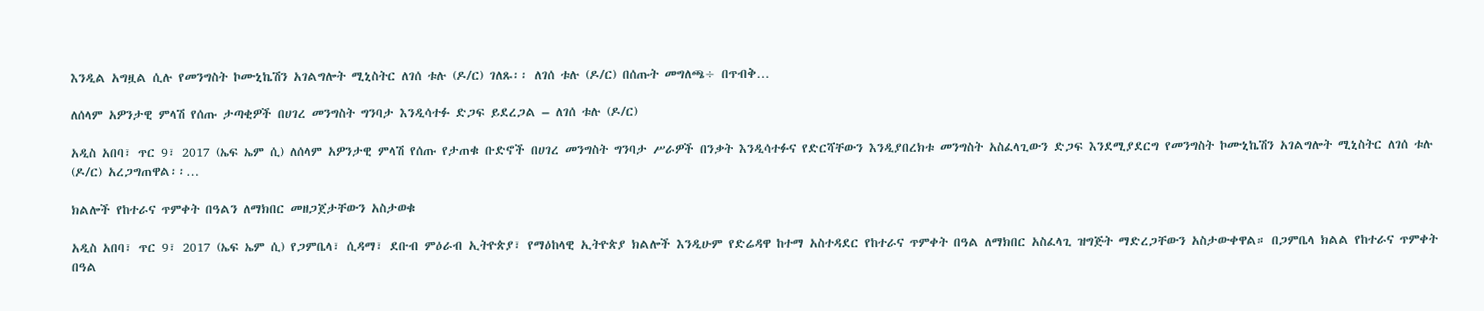እንዲል አግዟል ሲሉ የመንግስት ኮሙኒኬሽን አገልግሎት ሚኒስትር ለገሰ ቱሉ (ዶ/ር) ገለጹ፡፡ ለገሰ ቱሉ (ዶ/ር) በሰጡት መግለጫ÷ በጥብቅ…

ለሰላም አዎንታዊ ምላሽ የሰጡ ታጣቂዎች በሀገረ መንግስት ግንባታ እንዲሳተፉ ድጋፍ ይደረጋል – ለገሰ ቱሉ (ዶ/ር)

አዲስ አበባ፣ ጥር 9፣ 2017 (ኤፍ ኤም ሲ) ለሰላም አዎንታዊ ምላሽ የሰጡ የታጠቁ ቡድኖች በሀገረ መንግስት ግንባታ ሥራዎች በንቃት እንዲሳተፉና የድርሻቸውን እንዲያበረክቱ መንግስት አስፈላጊውን ድጋፍ እንደሚያደርግ የመንግስት ኮሙኒኬሽን አገልግሎት ሚኒስትር ለገሰ ቱሉ (ዶ/ር) አረጋግጠዋል፡፡…

ክልሎች የከተራና ጥምቀት በዓልን ለማክበር መዘጋጀታቸውን አስታወቁ

አዲስ አበባ፣ ጥር 9፣ 2017 (ኤፍ ኤም ሲ) የጋምቤላ፣ ሲዳማ፣ ደቡብ ምዕራብ ኢትዮጵያ፣ የማዕከላዊ ኢትዮጵያ ክልሎች እንዲሁም የድሬዳዋ ከተማ አስተዳደር የከተራና ጥምቀት በዓል ለማክበር አስፈላጊ ዝግጅት ማድረጋቸውን አስታውቀዋል። በጋምቤላ ክልል የከተራና ጥምቀት በዓል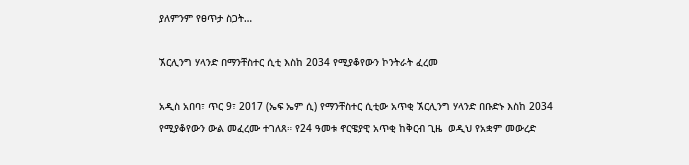ያለምንም የፀጥታ ስጋት…

ኧርሊንግ ሃላንድ በማንቸስተር ሲቲ እስከ 2034 የሚያቆየውን ኮንትራት ፈረመ

አዲስ አበባ፣ ጥር 9፣ 2017 (ኤፍ ኤም ሲ) የማንቸስተር ሲቲው አጥቂ ኧርሊንግ ሃላንድ በቡድኑ እስከ 2034 የሚያቆየውን ውል መፈረሙ ተገለጸ። የ24 ዓመቱ ኖርዌያዊ አጥቂ ከቅርብ ጊዜ  ወዲህ የአቋም መውረድ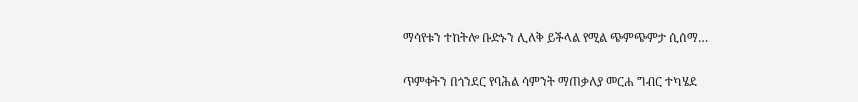ማሳየቱን ተከትሎ ቡድኑን ሊለቅ ይችላል የሚል ጭምጭምታ ሲሰማ…

ጥምቀትን በጎንደር የባሕል ሳምንት ማጠቃለያ መርሐ ግብር ተካሄደ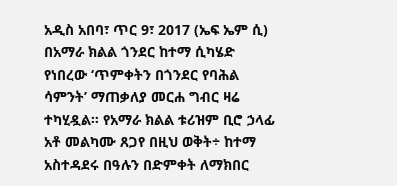አዲስ አበባ፣ ጥር 9፣ 2017 (ኤፍ ኤም ሲ) በአማራ ክልል ጎንደር ከተማ ሲካሄድ የነበረው ‘ጥምቀትን በጎንደር የባሕል ሳምንት’ ማጠቃለያ መርሐ ግብር ዛሬ ተካሂዷል። የአማራ ክልል ቱሪዝም ቢሮ ኃላፊ አቶ መልካሙ ጸጋየ በዚህ ወቅት÷ ከተማ አስተዳደሩ በዓሉን በድምቀት ለማክበር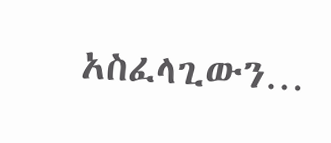አስፈላጊውን…